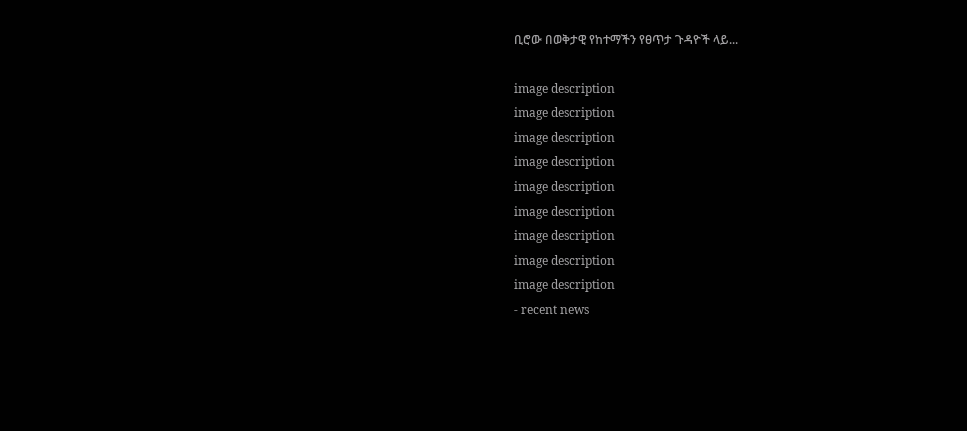ቢሮው በወቅታዊ የከተማችን የፀጥታ ጉዳዮች ላይ...

image description
image description
image description
image description
image description
image description
image description
image description
image description
- recent news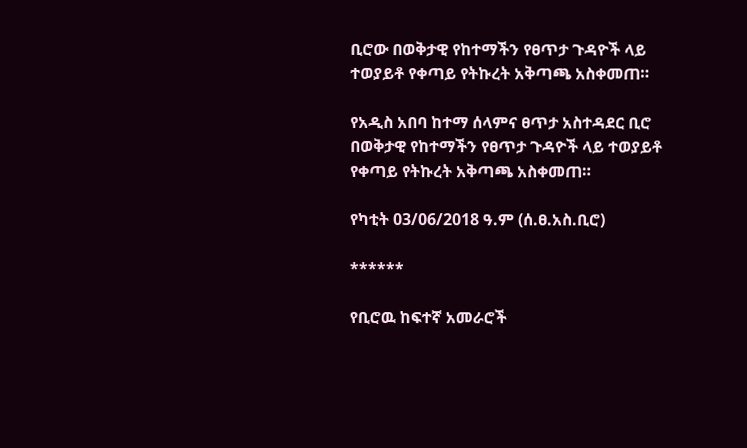ቢሮው በወቅታዊ የከተማችን የፀጥታ ጉዳዮች ላይ ተወያይቶ የቀጣይ የትኩረት አቅጣጫ አስቀመጠ።

የአዲስ አበባ ከተማ ሰላምና ፀጥታ አስተዳደር ቢሮ በወቅታዊ የከተማችን የፀጥታ ጉዳዮች ላይ ተወያይቶ የቀጣይ የትኩረት አቅጣጫ አስቀመጠ።

የካቲት 03/06/2018 ዓ.ም (ሰ.ፀ.አስ.ቢሮ)

******

የቢሮዉ ከፍተኛ አመራሮች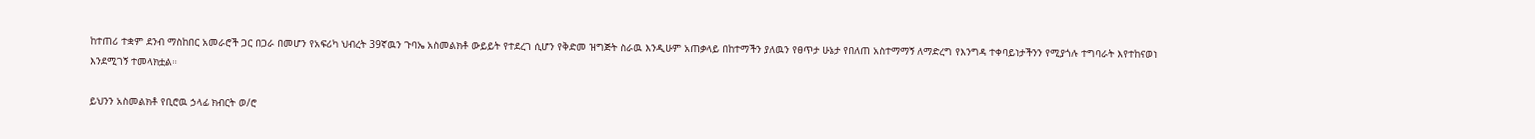ከተጠሪ ተቋም ደንብ ማስከበር አመራሮች ጋር በጋራ በመሆን የአፍሪካ ህብረት 39ኛዉን ጉባኤ አስመልክቶ ውይይት የተደረገ ሲሆን የቅድመ ዝግጅት ስራዉ እንዲሁም አጠቃላይ በከተማችን ያለዉን የፀጥታ ሁኔታ የበለጠ አስተማማኝ ለማድረግ የእንግዳ ተቀባይነታችንን የሚያጎሉ ተግባራት እየተከናወነ እንደሚገኝ ተመላክቷል።

ይህንን አስመልክቶ የቢሮዉ ኃላፊ ክብርት ወ/ሮ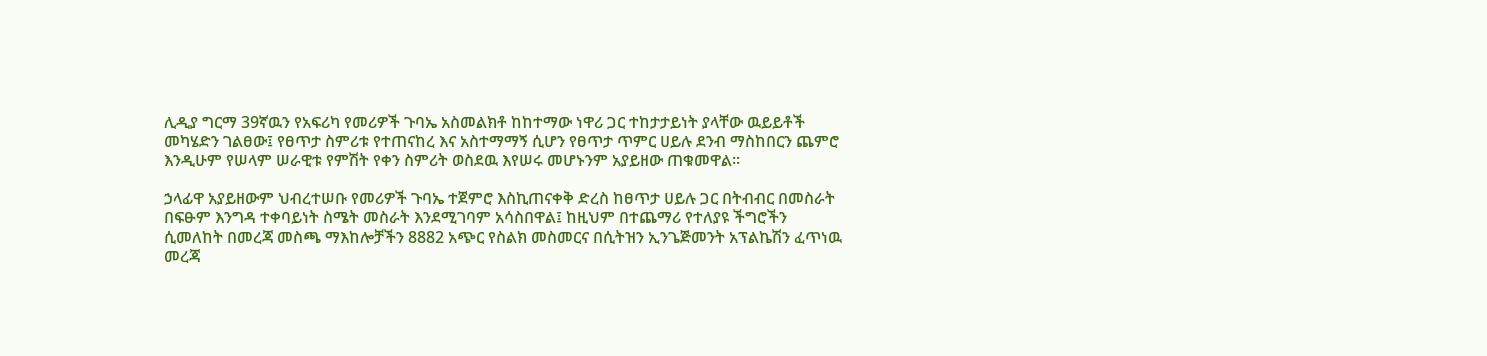ሊዲያ ግርማ 39ኛዉን የአፍሪካ የመሪዎች ጉባኤ አስመልክቶ ከከተማው ነዋሪ ጋር ተከታታይነት ያላቸው ዉይይቶች መካሄድን ገልፀው፤ የፀጥታ ስምሪቱ የተጠናከረ እና አስተማማኝ ሲሆን የፀጥታ ጥምር ሀይሉ ደንብ ማስከበርን ጨምሮ እንዲሁም የሠላም ሠራዊቱ የምሽት የቀን ስምሪት ወስደዉ እየሠሩ መሆኑንም አያይዘው ጠቁመዋል።

ኃላፊዋ አያይዘውም ህብረተሠቡ የመሪዎች ጉባኤ ተጀምሮ እስኪጠናቀቅ ድረስ ከፀጥታ ሀይሉ ጋር በትብብር በመስራት በፍፁም እንግዳ ተቀባይነት ስሜት መስራት እንደሚገባም አሳስበዋል፤ ከዚህም በተጨማሪ የተለያዩ ችግሮችን ሲመለከት በመረጃ መስጫ ማእከሎቻችን 8882 አጭር የስልክ መስመርና በሲትዝን ኢንጌጅመንት አፕልኬሽን ፈጥነዉ መረጃ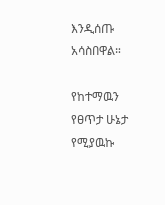እንዲሰጡ አሳስበዋል።

የከተማዉን የፀጥታ ሁኔታ የሚያዉኩ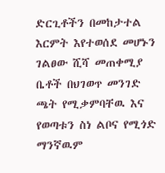ድርጊቶችን በመከታተል እርምት እየተወሰደ መሆኑን ገልፀው ሺሻ መጠቀሚያ ቤቶች በህገወጥ መንገድ ጫት የሚቃምባቸዉ እና የወጣቱን ስነ ልቦና የሚጎድ ማንኛዉም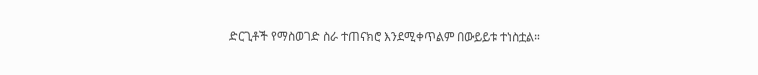ድርጊቶች የማስወገድ ስራ ተጠናክሮ እንደሚቀጥልም በውይይቱ ተነስቷል።